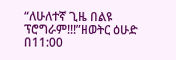“ለሁለተኛ ጊዜ በልዩ ፕሮግራም!!!”ዘወትር ዕሁድ በ11:00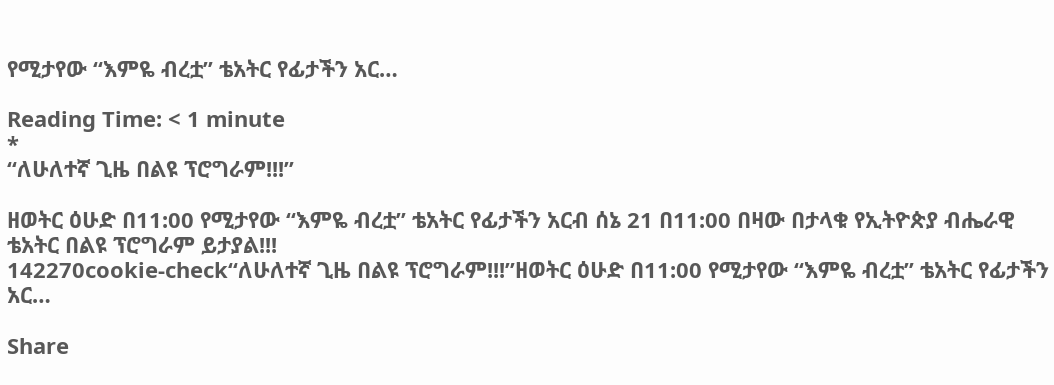የሚታየው “እምዬ ብረቷ” ቴአትር የፊታችን አር…

Reading Time: < 1 minute
*
“ለሁለተኛ ጊዜ በልዩ ፕሮግራም!!!”

ዘወትር ዕሁድ በ11:00 የሚታየው “እምዬ ብረቷ” ቴአትር የፊታችን አርብ ሰኔ 21 በ11:00 በዛው በታላቁ የኢትዮጵያ ብሔራዊ ቴአትር በልዩ ፕሮግራም ይታያል!!!
142270cookie-check“ለሁለተኛ ጊዜ በልዩ ፕሮግራም!!!”ዘወትር ዕሁድ በ11:00 የሚታየው “እምዬ ብረቷ” ቴአትር የፊታችን አር…

Share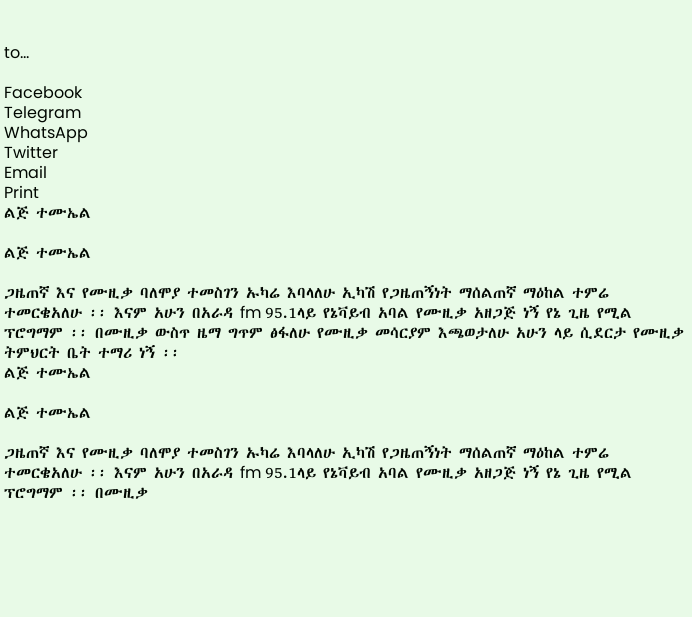to...

Facebook
Telegram
WhatsApp
Twitter
Email
Print
ልጅ ተሙኤል

ልጅ ተሙኤል

ጋዜጠኛ እና የሙዚቃ ባለሞያ ተመስገን ኡካሬ እባላለሁ ኢካሽ የጋዜጠኝነት ማሰልጠኛ ማዕከል ተምሬ ተመርቄአለሁ ፡፡ እናም አሁን በአራዳ fm 95.1ላይ የኔቫይብ አባል የሙዚቃ አዘጋጅ ነኝ የኔ ጊዜ የሚል ፕሮግማም ፡፡ በሙዚቃ ውስጥ ዜማ ግጥም ፅፋለሁ የሙዚቃ መሳርያም እጫወታለሁ አሁን ላይ ሲደርታ የሙዚቃ ትምህርት ቤት ተማሪ ነኝ ፡፡
ልጅ ተሙኤል

ልጅ ተሙኤል

ጋዜጠኛ እና የሙዚቃ ባለሞያ ተመስገን ኡካሬ እባላለሁ ኢካሽ የጋዜጠኝነት ማሰልጠኛ ማዕከል ተምሬ ተመርቄአለሁ ፡፡ እናም አሁን በአራዳ fm 95.1ላይ የኔቫይብ አባል የሙዚቃ አዘጋጅ ነኝ የኔ ጊዜ የሚል ፕሮግማም ፡፡ በሙዚቃ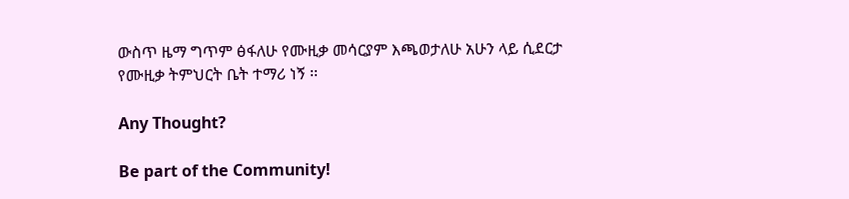ውስጥ ዜማ ግጥም ፅፋለሁ የሙዚቃ መሳርያም እጫወታለሁ አሁን ላይ ሲደርታ የሙዚቃ ትምህርት ቤት ተማሪ ነኝ ፡፡

Any Thought?

Be part of the Community!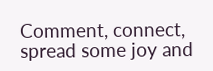Comment, connect, spread some joy and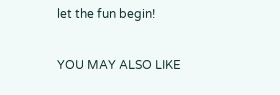let the fun begin!

YOU MAY ALSO LIKE